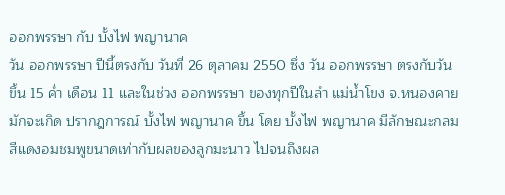ออกพรรษา กับ บั้งไฟ พญานาค
วัน ออกพรรษา ปีนี้ตรงกับ วันที่ 26 ตุลาคม 2550 ซึ่ง วัน ออกพรรษา ตรงกับวันขึ้น 15 ค่ำ เดือน 11 และในช่วง ออกพรรษา ของทุกปีในลำ แม่น้ำโขง จ.หนองคาย มักจะเกิด ปรากฎการณ์ บั้งไฟ พญานาค ขึ้น โดย บั้งไฟ พญานาค มีลักษณะกลม สีแดงอมชมพูขนาดเท่ากับผลของลูกมะนาว ไปจนถึงผล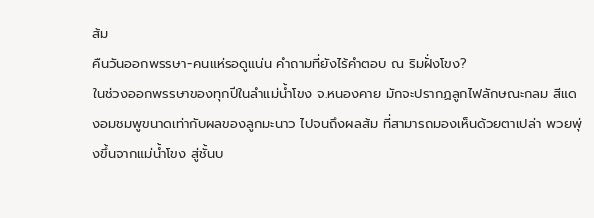ส้ม
คืนวันออกพรรษา-คนแห่รอดูแน่น คำถามที่ยังไร้คำตอบ ณ ริมฝั่งโขง?
ในช่วงออกพรรษาของทุกปีในลำแม่น้ำโขง จ.หนองคาย มักจะปรากฏลูกไฟลักษณะกลม สีแดงอมชมพูขนาดเท่ากับผลของลูกมะนาว ไปจนถึงผลส้ม ที่สามารถมองเห็นด้วยตาเปล่า พวยพุ่งขึ้นจากแม่น้ำโขง สู่ชั้นบ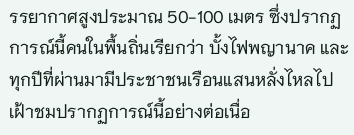รรยากาศสูงประมาณ 50-100 เมตร ซึ่งปรากฏการณ์นี้คนในพื้นถิ่นเรียกว่า บั้งไฟพญานาค และทุกปีที่ผ่านมามีประชาชนเรือนแสนหลั่งไหลไปเฝ้าชมปรากฏการณ์นี้อย่างต่อเนื่อ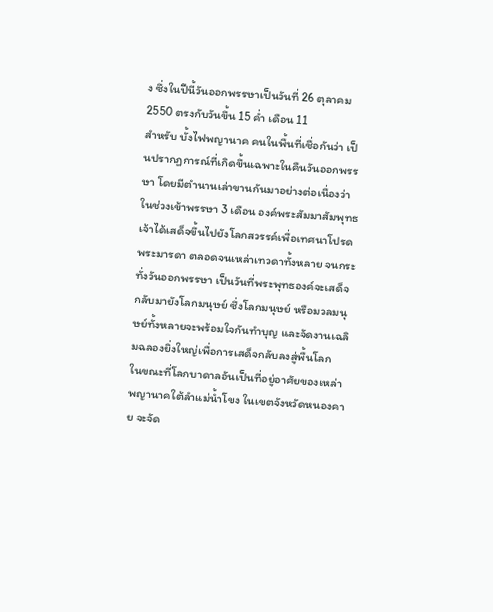ง ซึ่งในปีนี้วันออกพรรษาเป็นวันที่ 26 ตุลาคม 2550 ตรงกับวันขึ้น 15 ค่ำ เดือน 11
สำหรับ บั้งไฟพญานาค คนในพื้นที่เชื่อกันว่า เป็นปรากฏการณ์ที่เกิดขึ้นเฉพาะในคืนวันออกพรรษา โดยมีตำนานเล่าขานกันมาอย่างต่อเนื่องว่า ในช่วงเข้าพรรษา 3 เดือน องค์พระสัมมาสัมพุทธเจ้าได้เสด็จขึ้นไปยังโลกสวรรค์เพื่อเทศนาโปรดพระมารดา ตลอดจนเหล่าเทวดาทั้งหลาย จนกระทั่งวันออกพรรษา เป็นวันที่พระพุทธองค์จะเสด็จกลับมายังโลกมนุษย์ ซึ่งโลกมนุษย์ หรือมวลมนุษย์ทั้งหลายจะพร้อมใจกันทำบุญ และจัดงานเฉลิมฉลองยิ่งใหญ่เพื่อการเสด็จกลับลงสู่พื้นโลก
ในขณะที่โลกบาดาลอันเป็นที่อยู่อาศัยของเหล่าพญานาคใต้ลำแม่น้ำโขง ในเขตจังหวัดหนองคาย จะจัด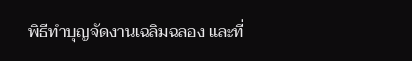พิธีทำบุญจัดงานเฉลิมฉลอง และที่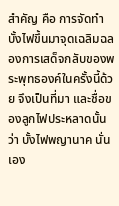สำคัญ คือ การจัดทำบั้งไฟขึ้นมาจุดเฉลิมฉลองการเสด็จกลับของพระพุทธองค์ในครั้งนี้ด้วย จึงเป็นที่มา และชื่อของลูกไฟประหลาดนั้นว่า บั้งไฟพญานาค นั่นเอง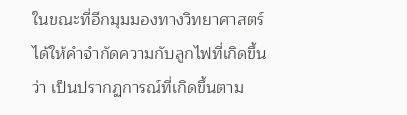ในขณะที่อีกมุมมองทางวิทยาศาสตร์ได้ให้คำจำกัดความกับลูกไฟที่เกิดขึ้นว่า เป็นปรากฏการณ์ที่เกิดขึ้นตาม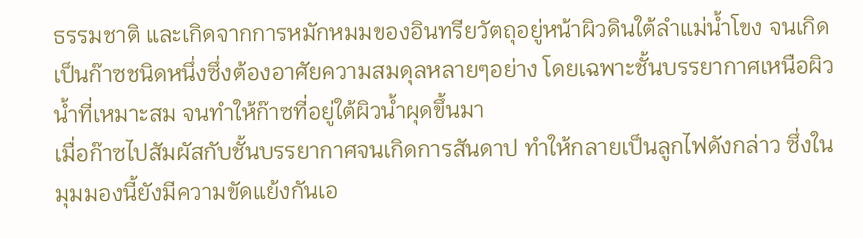ธรรมชาติ และเกิดจากการหมักหมมของอินทรียวัตถุอยู่หน้าผิวดินใต้ลำแม่น้ำโขง จนเกิดเป็นก๊าซชนิดหนึ่งซึ่งต้องอาศัยความสมดุลหลายๆอย่าง โดยเฉพาะชั้นบรรยากาศเหนือผิวน้ำที่เหมาะสม จนทำให้ก๊าซที่อยู่ใต้ผิวน้ำผุดขึ้นมา
เมื่อก๊าซไปสัมผัสกับชั้นบรรยากาศจนเกิดการสันดาป ทำให้กลายเป็นลูกไฟดังกล่าว ซึ่งในมุมมองนี้ยังมีความขัดแย้งกันเอ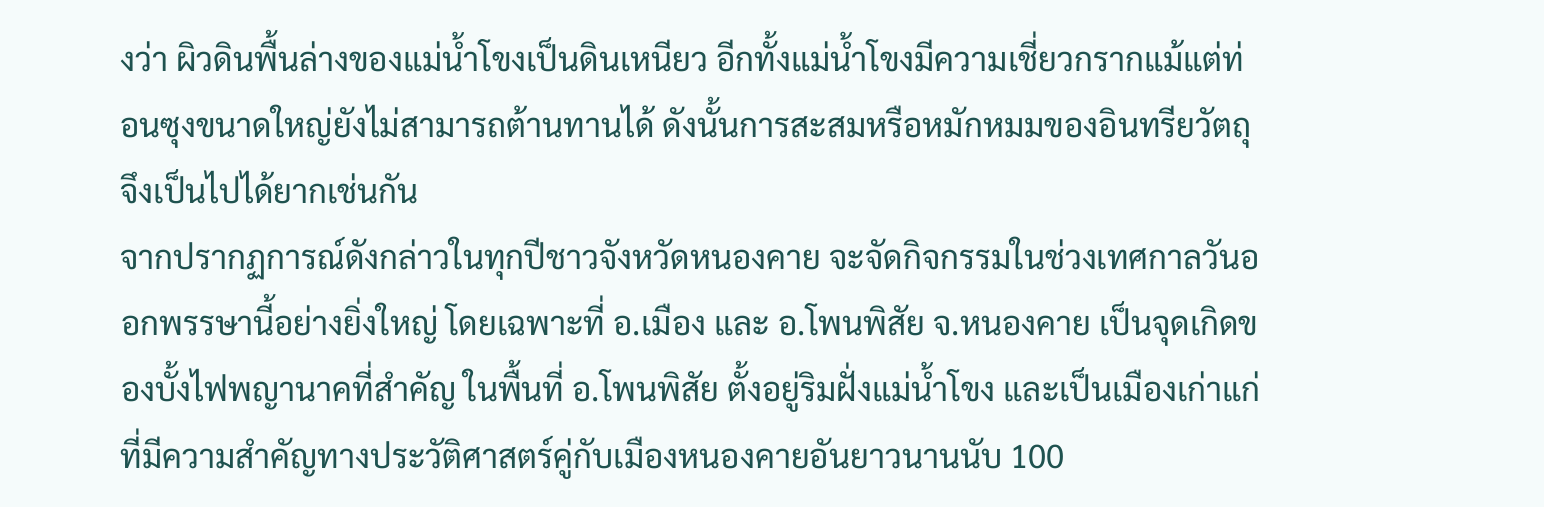งว่า ผิวดินพื้นล่างของแม่น้ำโขงเป็นดินเหนียว อีกทั้งแม่น้ำโขงมีความเชี่ยวกรากแม้แต่ท่อนซุงขนาดใหญ่ยังไม่สามารถต้านทานได้ ดังนั้นการสะสมหรือหมักหมมของอินทรียวัตถุจึงเป็นไปได้ยากเช่นกัน
จากปรากฏการณ์ดังกล่าวในทุกปีชาวจังหวัดหนองคาย จะจัดกิจกรรมในช่วงเทศกาลวันออกพรรษานี้อย่างยิ่งใหญ่ โดยเฉพาะที่ อ.เมือง และ อ.โพนพิสัย จ.หนองคาย เป็นจุดเกิดของบั้งไฟพญานาคที่สำคัญ ในพื้นที่ อ.โพนพิสัย ตั้งอยู่ริมฝั่งแม่น้ำโขง และเป็นเมืองเก่าแก่ที่มีความสำคัญทางประวัติศาสตร์คู่กับเมืองหนองคายอันยาวนานนับ 100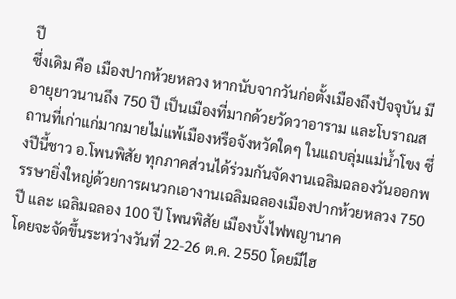ปี
ซึ่งเดิม คือ เมืองปากห้วยหลวง หากนับจากวันก่อตั้งเมืองถึงปัจจุบัน มีอายุยาวนานถึง 750 ปี เป็นเมืองที่มากด้วยวัดวาอาราม และโบราณสถานที่เก่าแก่มากมายไม่แพ้เมืองหรือจังหวัดใดๆ ในแถบลุ่มแม่น้ำโขง ซึ่งปีนี้ชาว อ.โพนพิสัย ทุกภาคส่วนได้ร่วมกันจัดงานเฉลิมฉลองวันออกพรรษายิ่งใหญ่ด้วยการผนวกเอางานเฉลิมฉลองเมืองปากห้วยหลวง 750 ปี และ เฉลิมฉลอง 100 ปี โพนพิสัย เมืองบั้งไฟพญานาค
โดยจะจัดขึ้นระหว่างวันที่ 22-26 ต.ค. 2550 โดยมีไฮ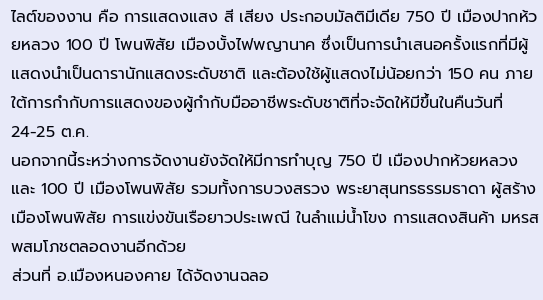ไลต์ของงาน คือ การแสดงแสง สี เสียง ประกอบมัลติมีเดีย 750 ปี เมืองปากห้วยหลวง 100 ปี โพนพิสัย เมืองบั้งไฟพญานาค ซึ่งเป็นการนำเสนอครั้งแรกที่มีผู้แสดงนำเป็นดารานักแสดงระดับชาติ และต้องใช้ผู้แสดงไม่น้อยกว่า 150 คน ภายใต้การกำกับการแสดงของผู้กำกับมืออาชีพระดับชาติที่จะจัดให้มีขึ้นในคืนวันที่ 24-25 ต.ค.
นอกจากนี้ระหว่างการจัดงานยังจัดให้มีการทำบุญ 750 ปี เมืองปากห้วยหลวง และ 100 ปี เมืองโพนพิสัย รวมทั้งการบวงสรวง พระยาสุนทรธรรมธาดา ผู้สร้างเมืองโพนพิสัย การแข่งขันเรือยาวประเพณี ในลำแม่น้ำโขง การแสดงสินค้า มหรสพสมโภชตลอดงานอีกด้วย
ส่วนที่ อ.เมืองหนองคาย ได้จัดงานฉลอ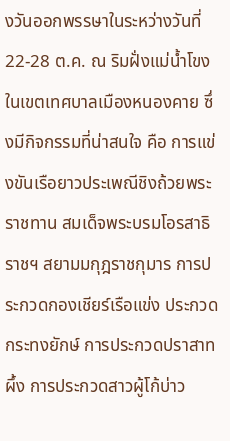งวันออกพรรษาในระหว่างวันที่ 22-28 ต.ค. ณ ริมฝั่งแม่น้ำโขงในเขตเทศบาลเมืองหนองคาย ซึ่งมีกิจกรรมที่น่าสนใจ คือ การแข่งขันเรือยาวประเพณีชิงถ้วยพระราชทาน สมเด็จพระบรมโอรสาธิราชฯ สยามมกุฎราชกุมาร การประกวดกองเชียร์เรือแข่ง ประกวดกระทงยักษ์ การประกวดปราสาทผึ้ง การประกวดสาวผู้โก้บ่าว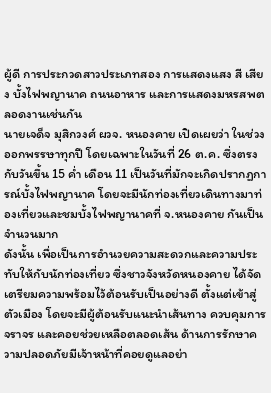ผู้ดี การประกวดสาวประเภทสอง การแสดงแสง สี เสียง บั้งไฟพญานาค ถนนอาหาร และการแสดงมหรสพตลอดงานเช่นกัน
นายเจด็จ มุสิกวงศ์ ผวจ. หนองคาย เปิดเผยว่า ในช่วงออกพรรษาทุกปี โดยเฉพาะในวันที่ 26 ต.ค. ซึ่งตรงกับวันขึ้น 15 ค่ำ เดือน 11 เป็นวันที่มักจะเกิดปรากฏการณ์บั้งไฟพญานาค โดยจะมีนักท่องเที่ยวเดินทางมาท่องเที่ยวและชมบั้งไฟพญานาคที่ จ.หนองคาย กันเป็นจำนวนมาก
ดังนั้น เพื่อเป็นการอำนวยความสะดวกและความประทับให้กับนักท่องเที่ยว ซึ่งชาวจังหวัดหนองคาย ได้จัดเตรียมความพร้อมไว้ต้อนรับเป็นอย่างดี ตั้งแต่เข้าสู่ตัวเมือง โดยจะมีผู้ต้อนรับแนะนำเส้นทาง ควบคุมการจราจร และคอยช่วยเหลือตลอดเส้น ด้านการรักษาความปลอดภัยมีเจ้าหน้าที่คอยดูแลอย่า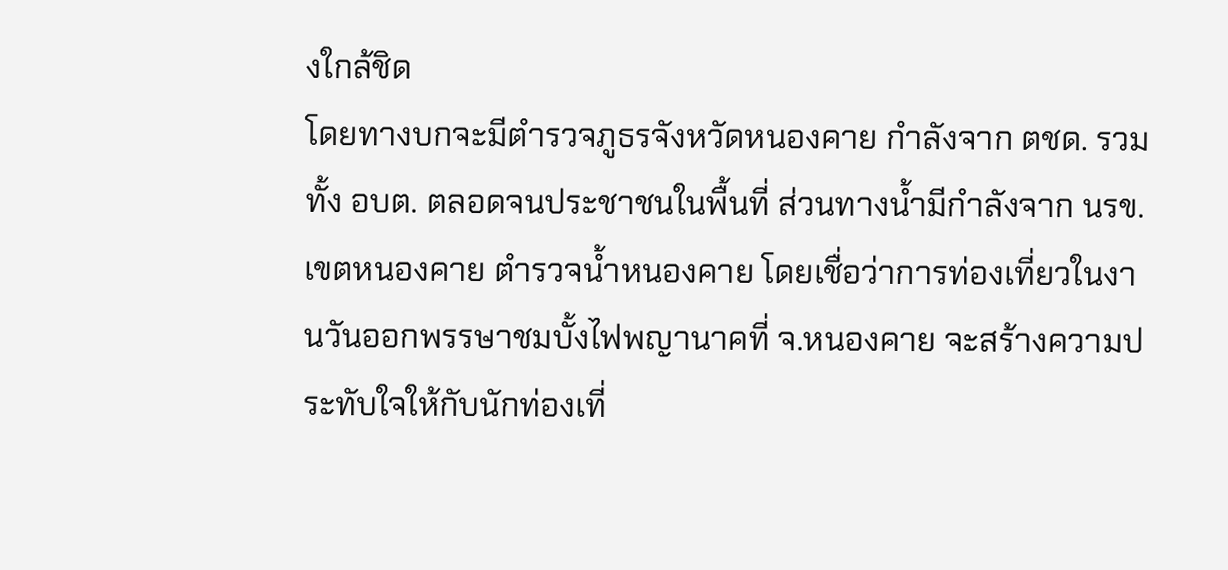งใกล้ชิด
โดยทางบกจะมีตำรวจภูธรจังหวัดหนองคาย กำลังจาก ตชด. รวมทั้ง อบต. ตลอดจนประชาชนในพื้นที่ ส่วนทางน้ำมีกำลังจาก นรข.เขตหนองคาย ตำรวจน้ำหนองคาย โดยเชื่อว่าการท่องเที่ยวในงานวันออกพรรษาชมบั้งไฟพญานาคที่ จ.หนองคาย จะสร้างความประทับใจให้กับนักท่องเที่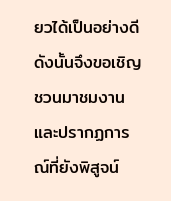ยวได้เป็นอย่างดี ดังนั้นจึงขอเชิญชวนมาชมงาน และปรากฏการณ์ที่ยังพิสูจน์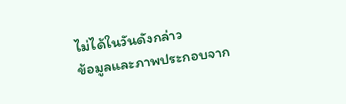ไม่ได้ในวันดังกล่าว
ข้อมูลและภาพประกอบจาก